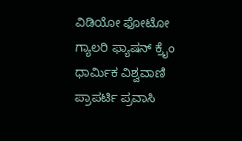ವಿಡಿಯೋ ಫೋಟೋ ಗ್ಯಾಲರಿ ಫ್ಯಾಷನ್ ಕ್ರೈಂ ಧಾರ್ಮಿಕ ವಿಶ್ವವಾಣಿ ಪ್ರಾಪರ್ಟಿ ಪ್ರವಾಸಿ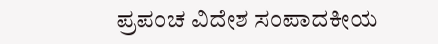ಪ್ರಪಂಚ ವಿದೇಶ ಸಂಪಾದಕೀಯ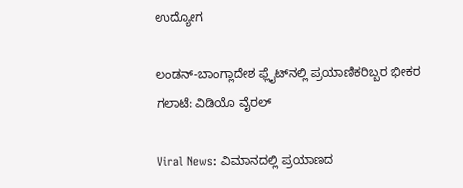ಉದ್ಯೋಗ

ಲಂಡನ್-ಬಾಂಗ್ಲಾದೇಶ ಫ್ಲೈಟ್‌ನಲ್ಲಿ ಪ್ರಯಾಣಿಕರಿಬ್ಬರ ಭೀಕರ ಗಲಾಟೆ: ವಿಡಿಯೊ ವೈರಲ್

Viral News: ವಿಮಾನದಲ್ಲಿ ಪ್ರಯಾಣದ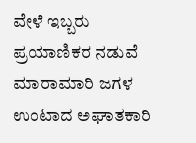ವೇಳೆ ಇಬ್ಬರು ಪ್ರಯಾಣಿಕರ ನಡುವೆ ಮಾರಾಮಾರಿ ಜಗಳ ಉಂಟಾದ ಅಘಾತಕಾರಿ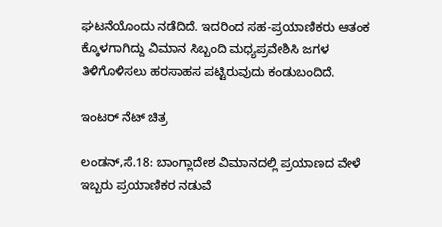ಘಟನೆಯೊಂದು ನಡೆದಿದೆ. ಇದರಿಂದ ಸಹ-ಪ್ರಯಾಣಿಕರು ಆತಂಕ ಕ್ಕೊಳಗಾಗಿದ್ದು ವಿಮಾನ ಸಿಬ್ಬಂದಿ ಮಧ್ಯಪ್ರವೇಶಿಸಿ ಜಗಳ ತಿಳಿಗೊಳಿಸಲು ಹರಸಾಹಸ ಪಟ್ಟಿರುವುದು ಕಂಡುಬಂದಿದೆ.

ಇಂಟರ್ ನೆಟ್ ಚಿತ್ರ

ಲಂಡನ್,ಸೆ.18: ಬಾಂಗ್ಲಾದೇಶ ವಿಮಾನದಲ್ಲಿ ಪ್ರಯಾಣದ ವೇಳೆ ಇಬ್ಬರು ಪ್ರಯಾಣಿಕರ ನಡುವೆ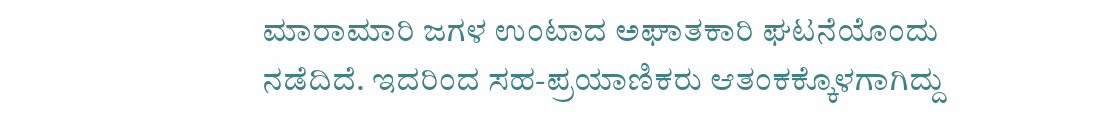ಮಾರಾಮಾರಿ ಜಗಳ ಉಂಟಾದ ಅಘಾತಕಾರಿ ಘಟನೆಯೊಂದು ನಡೆದಿದೆ. ಇದರಿಂದ ಸಹ-ಪ್ರಯಾಣಿಕರು ಆತಂಕಕ್ಕೊಳಗಾಗಿದ್ದು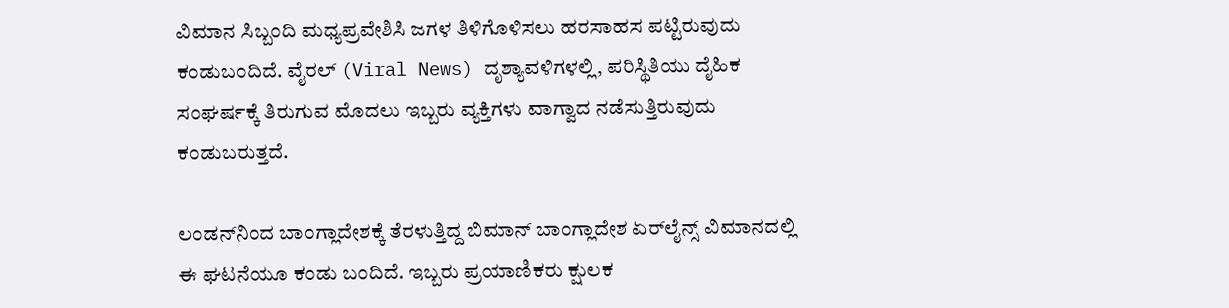ವಿಮಾನ ಸಿಬ್ಬಂದಿ ಮಧ್ಯಪ್ರವೇಶಿಸಿ ಜಗಳ ತಿಳಿಗೊಳಿಸಲು ಹರಸಾಹಸ ಪಟ್ಟಿರುವುದು ಕಂಡುಬಂದಿದೆ. ವೈರಲ್ (Viral News) ದೃಶ್ಯಾವಳಿಗಳಲ್ಲಿ, ಪರಿಸ್ಥಿತಿಯು ದೈಹಿಕ ಸಂಘರ್ಷಕ್ಕೆ ತಿರುಗುವ ಮೊದಲು ಇಬ್ಬರು ವ್ಯಕ್ತಿಗಳು ವಾಗ್ವಾದ ನಡೆಸುತ್ತಿರುವುದು ಕಂಡುಬರುತ್ತದೆ.

ಲಂಡನ್‌ನಿಂದ ಬಾಂಗ್ಲಾದೇಶಕ್ಕೆ ತೆರಳುತ್ತಿದ್ದ ಬಿಮಾನ್ ಬಾಂಗ್ಲಾದೇಶ ಏರ್‌ಲೈನ್ಸ್ ವಿಮಾನದಲ್ಲಿ ಈ ಘಟನೆಯೂ ಕಂಡು ಬಂದಿದೆ. ಇಬ್ಬರು ಪ್ರಯಾಣಿಕರು ಕ್ಷುಲಕ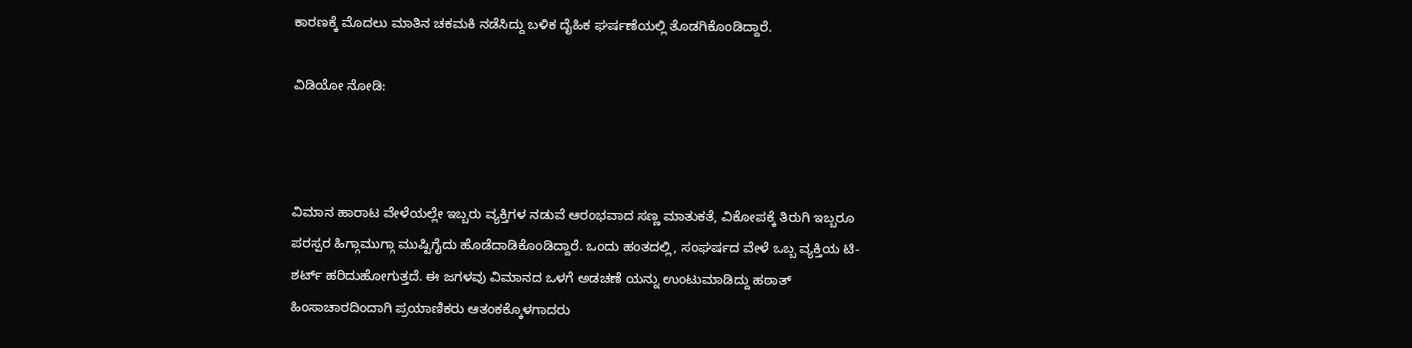ಕಾರಣಕ್ಕೆ ಮೊದಲು ಮಾತಿನ ಚಕಮಕಿ ನಡೆಸಿದ್ದು ಬಳಿಕ ದೈಹಿಕ ಘರ್ಷಣೆಯಲ್ಲಿ ತೊಡಗಿಕೊಂಡಿದ್ದಾರೆ.

ವಿಡಿಯೋ ನೋಡಿ:



ವಿಮಾನ ಹಾರಾಟ ವೇಳೆಯಲ್ಲೇ ಇಬ್ಬರು ವ್ಯಕ್ತಿಗಳ ನಡುವೆ ಆರಂಭವಾದ ಸಣ್ಣ ಮಾತುಕತೆ, ವಿಕೋಪಕ್ಕೆ ತಿರುಗಿ ಇಬ್ಬರೂ ಪರಸ್ಪರ ಹಿಗ್ಗಾಮುಗ್ಗಾ ಮುಷ್ಟಿಗೈದು ಹೊಡೆದಾಡಿಕೊಂಡಿದ್ದಾರೆ. ಒಂದು ಹಂತದಲ್ಲಿ, ಸಂಘರ್ಷದ ವೇಳೆ ಒಬ್ಬ ವ್ಯಕ್ತಿಯ ಟಿ-ಶರ್ಟ್ ಹರಿದುಹೋಗುತ್ತದೆ. ಈ ಜಗಳವು ವಿಮಾನದ ಒಳಗೆ ಅಡಚಣೆ ಯನ್ನು ಉಂಟುಮಾಡಿದ್ದು ಹಠಾತ್ ಹಿಂಸಾಚಾರದಿಂದಾಗಿ ಪ್ರಯಾಣಿಕರು ಆತಂಕಕ್ಕೊಳಗಾದರು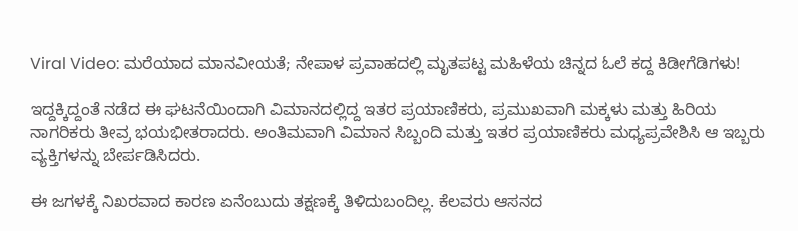Viral Video: ಮರೆಯಾದ ಮಾನವೀಯತೆ; ನೇಪಾಳ ಪ್ರವಾಹದಲ್ಲಿ ಮೃತಪಟ್ಟ ಮಹಿಳೆಯ ಚಿನ್ನದ ಓಲೆ ಕದ್ದ ಕಿಡೀಗೆಡಿಗಳು!

ಇದ್ದಕ್ಕಿದ್ದಂತೆ ನಡೆದ ಈ ಘಟನೆಯಿಂದಾಗಿ ವಿಮಾನದಲ್ಲಿದ್ದ ಇತರ ಪ್ರಯಾಣಿಕರು, ಪ್ರಮುಖವಾಗಿ ಮಕ್ಕಳು ಮತ್ತು ಹಿರಿಯ ನಾಗರಿಕರು ತೀವ್ರ ಭಯಭೀತರಾದರು. ಅಂತಿಮವಾಗಿ ವಿಮಾನ ಸಿಬ್ಬಂದಿ ಮತ್ತು ಇತರ ಪ್ರಯಾಣಿಕರು ಮಧ್ಯಪ್ರವೇಶಿಸಿ ಆ ಇಬ್ಬರು ವ್ಯಕ್ತಿಗಳನ್ನು ಬೇರ್ಪಡಿಸಿದರು.

ಈ ಜಗಳಕ್ಕೆ ನಿಖರವಾದ ಕಾರಣ ಏನೆಂಬುದು ತಕ್ಷಣಕ್ಕೆ ತಿಳಿದುಬಂದಿಲ್ಲ‌. ಕೆಲವರು ಆಸನದ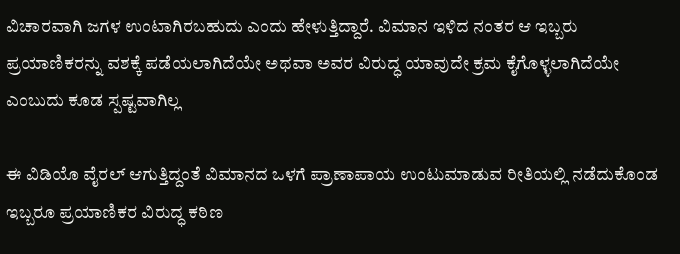ವಿಚಾರವಾಗಿ ಜಗಳ ಉಂಟಾಗಿರಬಹುದು ಎಂದು ಹೇಳುತ್ತಿದ್ದಾರೆ‌. ವಿಮಾನ ಇಳಿದ ನಂತರ ಆ ಇಬ್ಬರು ಪ್ರಯಾಣಿಕರನ್ನು ವಶಕ್ಕೆ ಪಡೆಯಲಾಗಿದೆಯೇ ಅಥವಾ ಅವರ ವಿರುದ್ಧ ಯಾವುದೇ ಕ್ರಮ ಕೈಗೊಳ್ಳಲಾಗಿದೆಯೇ ಎಂಬುದು ಕೂಡ ಸ್ಪಷ್ಟವಾಗಿಲ್ಲ

ಈ ವಿಡಿಯೊ ವೈರಲ್ ಆಗುತ್ತಿದ್ದಂತೆ ವಿಮಾನದ ಒಳಗೆ ಪ್ರಾಣಾಪಾಯ ಉಂಟುಮಾಡುವ ರೀತಿಯಲ್ಲಿ ನಡೆದುಕೊಂಡ ಇಬ್ಬರೂ ಪ್ರಯಾಣಿಕರ ವಿರುದ್ಧ ಕಠಿಣ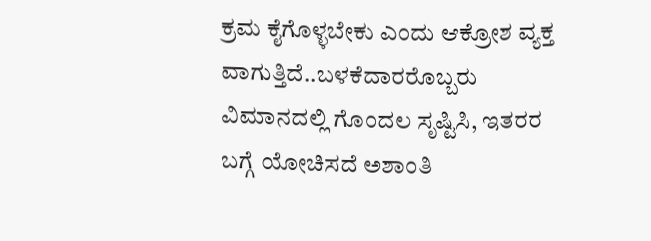ಕ್ರಮ ಕೈಗೊಳ್ಳಬೇಕು ಎಂದು ಆಕ್ರೋಶ ವ್ಯಕ್ತ ವಾಗುತ್ತಿದೆ..ಬಳಕೆದಾರರೊಬ್ಬರು ವಿಮಾನದಲ್ಲಿ ಗೊಂದಲ ಸೃಷ್ಟಿಸಿ, ಇತರರ ಬಗ್ಗೆ ಯೋಚಿಸದೆ ಅಶಾಂತಿ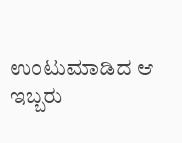ಉಂಟುಮಾಡಿದ ಆ ಇಬ್ಬರು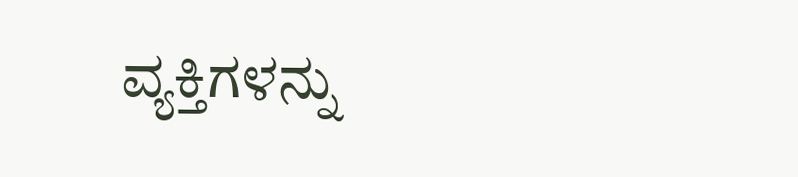ವ್ಯಕ್ತಿಗಳನ್ನು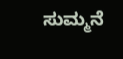ಸುಮ್ಮನೆ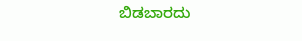ಬಿಡಬಾರದು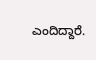ಎಂದಿದ್ದಾರೆ.